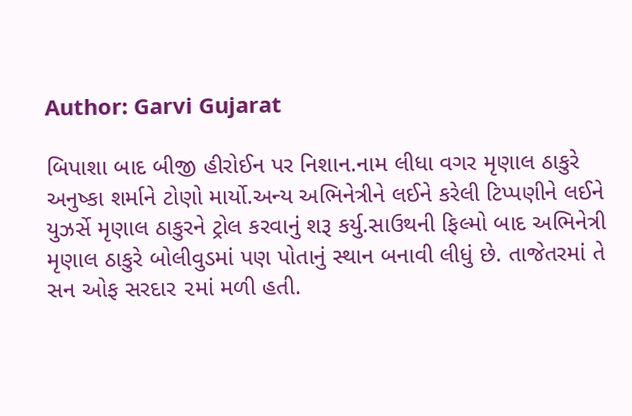Author: Garvi Gujarat

બિપાશા બાદ બીજી હીરોઈન પર નિશાન.નામ લીધા વગર મૃણાલ ઠાકુરે અનુષ્કા શર્માને ટોણો માર્યો.અન્ય અભિનેત્રીને લઈને કરેલી ટિપ્પણીને લઈને યુઝર્સે મૃણાલ ઠાકુરને ટ્રોલ કરવાનું શરૂ કર્યુ.સાઉથની ફિલ્મો બાદ અભિનેત્રી મૃણાલ ઠાકુરે બોલીવુડમાં પણ પોતાનું સ્થાન બનાવી લીધું છે. તાજેતરમાં તે સન ઓફ સરદાર ૨માં મળી હતી.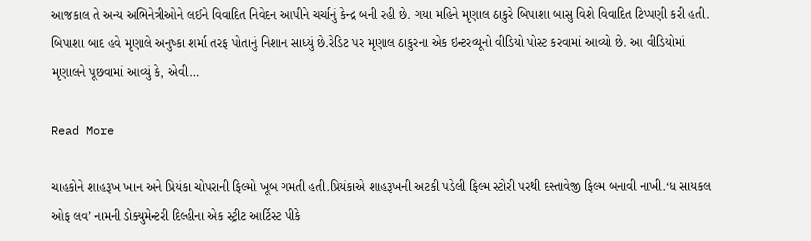આજકાલ તે અન્ય અભિનેત્રીઓને લઈને વિવાદિત નિવેદન આપીને ચર્ચાનું કેન્દ્ર બની રહી છે. ગયા મહિને મૃણાલ ઠાકુરે બિપાશા બાસુ વિશે વિવાદિત ટિપ્પણી કરી હતી. બિપાશા બાદ હવે મૃણાલે અનુષ્કા શર્મા તરફ પોતાનું નિશાન સાધ્યું છે.રેડિટ પર મૃણાલ ઠાકુરના એક ઇન્ટરવ્યૂનો વીડિયો પોસ્ટ કરવામાં આવ્યો છે. આ વીડિયોમાં મૃણાલને પૂછવામાં આવ્યું કે, એવી…

Read More

ચાહકોને શાહરૂખ ખાન અને પ્રિયંકા ચોપરાની ફિલ્મો ખૂબ ગમતી હતી.પ્રિયંકાએ શાહરૂખની અટકી પડેલી ફિલ્મ સ્ટોરી પરથી દસ્તાવેજી ફિલ્મ બનાવી નાખી.‘ધ સાયકલ ઓફ લવ’ નામની ડોક્યુમેન્ટરી દિલ્હીના એક સ્ટ્રીટ આર્ટિસ્ટ પીકે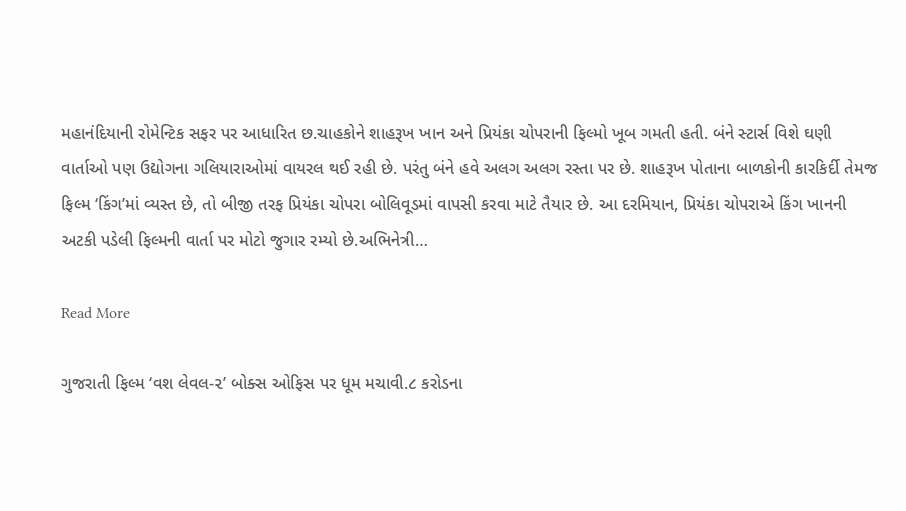મહાનંદિયાની રોમેન્ટિક સફર પર આધારિત છ.ચાહકોને શાહરૂખ ખાન અને પ્રિયંકા ચોપરાની ફિલ્મો ખૂબ ગમતી હતી. બંને સ્ટાર્સ વિશે ઘણી વાર્તાઓ પણ ઉદ્યોગના ગલિયારાઓમાં વાયરલ થઈ રહી છે. પરંતુ બંને હવે અલગ અલગ રસ્તા પર છે. શાહરૂખ પોતાના બાળકોની કારકિર્દી તેમજ ફિલ્મ ‘કિંગ’માં વ્યસ્ત છે, તો બીજી તરફ પ્રિયંકા ચોપરા બોલિવૂડમાં વાપસી કરવા માટે તૈયાર છે. આ દરમિયાન, પ્રિયંકા ચોપરાએ કિંગ ખાનની અટકી પડેલી ફિલ્મની વાર્તા પર મોટો જુગાર રમ્યો છે.અભિનેત્રી…

Read More

ગુજરાતી ફિલ્મ ‘વશ લેવલ-૨’ બોક્સ ઓફિસ પર ધૂમ મચાવી.૮ કરોડના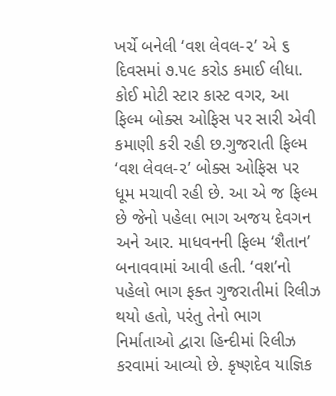ખર્ચે બનેલી ‘વશ લેવલ-૨’ એ ૬ દિવસમાં ૭.૫૯ કરોડ કમાઈ લીધા. કોઈ મોટી સ્ટાર કાસ્ટ વગર, આ ફિલ્મ બોક્સ ઓફિસ પર સારી એવી કમાણી કરી રહી છ.ગુજરાતી ફિલ્મ ‘વશ લેવલ-૨’ બોક્સ ઓફિસ પર ધૂમ મચાવી રહી છે. આ એ જ ફિલ્મ છે જેનો પહેલા ભાગ અજય દેવગન અને આર. માધવનની ફિલ્મ ‘શૈતાન’ બનાવવામાં આવી હતી. ‘વશ’નો પહેલો ભાગ ફક્ત ગુજરાતીમાં રિલીઝ થયો હતો, પરંતુ તેનો ભાગ નિર્માતાઓ દ્વારા હિન્દીમાં રિલીઝ કરવામાં આવ્યો છે. કૃષ્ણદેવ યાજ્ઞિક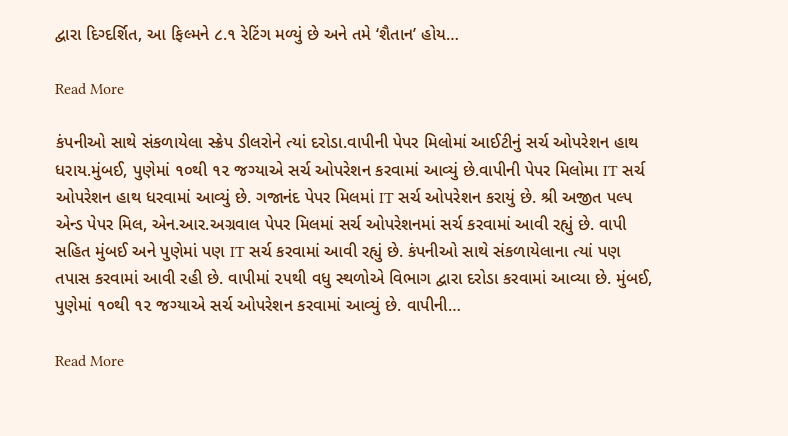દ્વારા દિગ્દર્શિત, આ ફિલ્મને ૮.૧ રેટિંગ મળ્યું છે અને તમે ‘શૈતાન’ હોય…

Read More

કંપનીઓ સાથે સંકળાયેલા સ્ક્રેપ ડીલરોને ત્યાં દરોડા.વાપીની પેપર મિલોમાં આઈટીનું સર્ચ ઓપરેશન હાથ ધરાય.મુંબઈ, પુણેમાં ૧૦થી ૧૨ જગ્યાએ સર્ચ ઓપરેશન કરવામાં આવ્યું છે.વાપીની પેપર મિલોમા IT સર્ચ ઓપરેશન હાથ ધરવામાં આવ્યું છે. ગજાનંદ પેપર મિલમાં IT સર્ચ ઓપરેશન કરાયું છે. શ્રી અજીત પલ્પ એન્ડ પેપર મિલ, એન.આર.અગ્રવાલ પેપર મિલમાં સર્ચ ઓપરેશનમાં સર્ચ કરવામાં આવી રહ્યું છે. વાપી સહિત મુંબઈ અને પુણેમાં પણ IT સર્ચ કરવામાં આવી રહ્યું છે. કંપનીઓ સાથે સંકળાયેલાના ત્યાં પણ તપાસ કરવામાં આવી રહી છે. વાપીમાં ૨૫થી વધુ સ્થળોએ વિભાગ દ્વારા દરોડા કરવામાં આવ્યા છે. મુંબઈ, પુણેમાં ૧૦થી ૧૨ જગ્યાએ સર્ચ ઓપરેશન કરવામાં આવ્યું છે. વાપીની…

Read More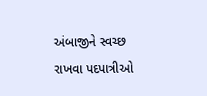અંબાજીને સ્વચ્છ રાખવા પદપાત્રીઓ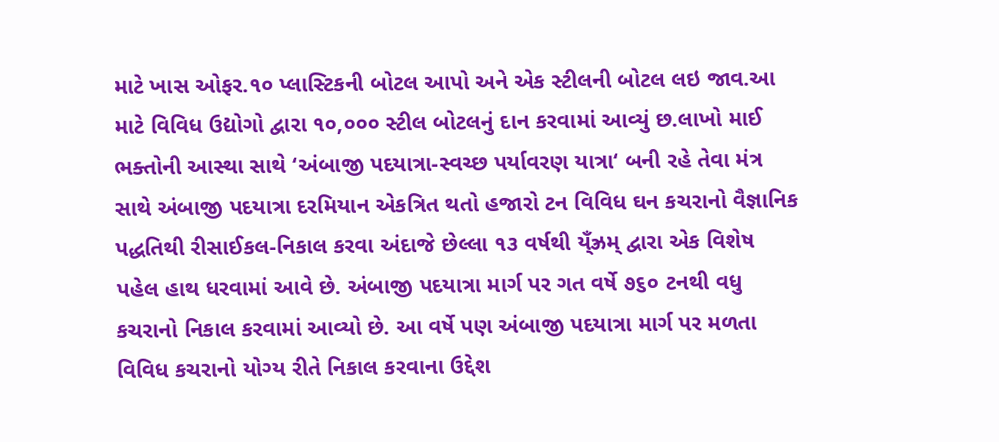માટે ખાસ ઓફર.૧૦ પ્લાસ્ટિકની બોટલ આપો અને એક સ્ટીલની બોટલ લઇ જાવ.આ માટે વિવિધ ઉદ્યોગો દ્વારા ૧૦,૦૦૦ સ્ટીલ બોટલનું દાન કરવામાં આવ્યું છ.લાખો માઈ ભક્તોની આસ્થા સાથે ‘અંબાજી પદયાત્રા-સ્વચ્છ પર્યાવરણ યાત્રા‘ બની રહે તેવા મંત્ર સાથે અંબાજી પદયાત્રા દરમિયાન એકત્રિત થતો હજારો ટન વિવિધ ઘન કચરાનો વૈજ્ઞાનિક પદ્ધતિથી રીસાઈકલ-નિકાલ કરવા અંદાજે છેલ્લા ૧૩ વર્ષથી ય્ઁઝ્રમ્ દ્વારા એક વિશેષ પહેલ હાથ ધરવામાં આવે છે. અંબાજી પદયાત્રા માર્ગ પર ગત વર્ષે ૭૬૦ ટનથી વધુ કચરાનો નિકાલ કરવામાં આવ્યો છે. આ વર્ષે પણ અંબાજી પદયાત્રા માર્ગ પર મળતા વિવિધ કચરાનો યોગ્ય રીતે નિકાલ કરવાના ઉદ્દેશ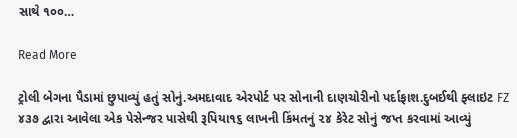સાથે ૧૦૦…

Read More

ટ્રોલી બેગના પૈડામાં છુપાવ્યું હતું સોનું.અમદાવાદ એરપોર્ટ પર સોનાની દાણચોરીનો પર્દાફાશ.દુબઈથી ફ્લાઇટ FZ ૪૩૭ દ્વારા આવેલા એક પેસેન્જર પાસેથી રૂપિયા૧૬ લાખની કિંમતનું ૨૪ કેરેટ સોનું જપ્ત કરવામાં આવ્યું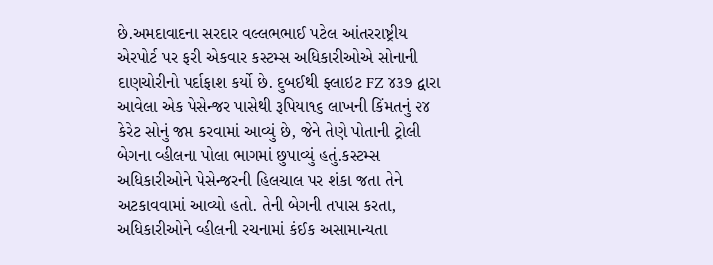છે.અમદાવાદના સરદાર વલ્લભભાઈ પટેલ આંતરરાષ્ટ્રીય એરપોર્ટ પર ફરી એકવાર કસ્ટમ્સ અધિકારીઓએ સોનાની દાણચોરીનો પર્દાફાશ કર્યો છે. દુબઈથી ફ્લાઇટ FZ ૪૩૭ દ્વારા આવેલા એક પેસેન્જર પાસેથી રૂપિયા૧૬ લાખની કિંમતનું ૨૪ કેરેટ સોનું જપ્ત કરવામાં આવ્યું છે, જેને તેણે પોતાની ટ્રોલી બેગના વ્હીલના પોલા ભાગમાં છુપાવ્યું હતું.કસ્ટમ્સ અધિકારીઓને પેસેન્જરની હિલચાલ પર શંકા જતા તેને અટકાવવામાં આવ્યો હતો. તેની બેગની તપાસ કરતા, અધિકારીઓને વ્હીલની રચનામાં કંઈક અસામાન્યતા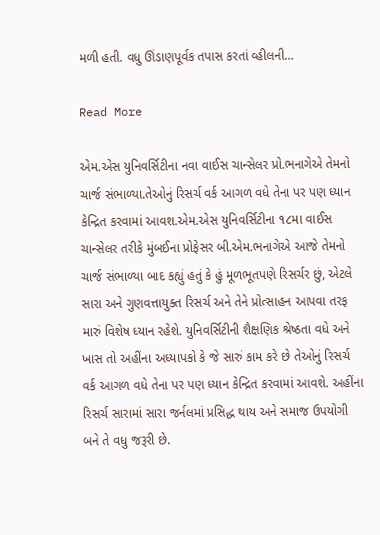મળી હતી. વધુ ઊંડાણપૂર્વક તપાસ કરતાં વ્હીલની…

Read More

એમ.એસ યુનિવર્સિટીના નવા વાઈસ ચાન્સેલર પ્રો.ભનાગેએ તેમનો ચાર્જ સંભાળ્યા.તેઓનું રિસર્ચ વર્ક આગળ વધે તેના પર પણ ધ્યાન કેન્દ્રિત કરવામાં આવશ.એમ.એસ યુનિવર્સિટીના ૧૮મા વાઈસ ચાન્સેલર તરીકે મુંબઈના પ્રોફેસર બી.એમ.ભનાગેએ આજે તેમનો ચાર્જ સંભાળ્યા બાદ કહ્યું હતું કે હું મૂળભૂતપણે રિસર્ચર છું, એટલે સારા અને ગુણવત્તાયુક્ત રિસર્ચ અને તેને પ્રોત્સાહન આપવા તરફ મારું વિશેષ ધ્યાન રહેશે. યુનિવર્સિટીની શૈક્ષણિક શ્રેષ્ઠતા વધે અને ખાસ તો અહીંના અધ્યાપકો કે જે સારું કામ કરે છે તેઓનું રિસર્ચ વર્ક આગળ વધે તેના પર પણ ધ્યાન કેન્દ્રિત કરવામાં આવશે. અહીંના રિસર્ચ સારામાં સારા જર્નલમાં પ્રસિદ્ધ થાય અને સમાજ ઉપયોગી બને તે વધુ જરૂરી છે.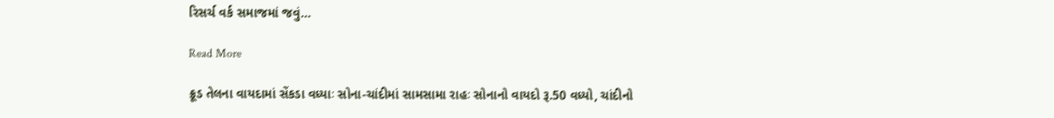રિસર્ચ વર્ક સમાજમાં જવું…

Read More

ક્રૂડ તેલના વાયદામાં સેંકડા વધ્યાઃ સોના-ચાંદીમાં સામસામા રાહઃ સોનાનો વાયદો રૂ.50 વધ્યો, ચાંદીનો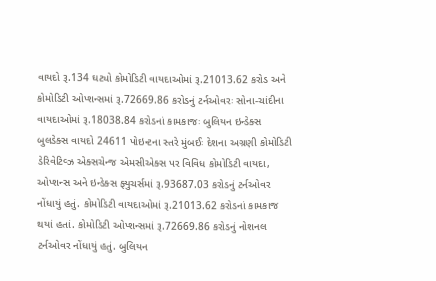વાયદો રૂ.134 ઘટ્યો કોમોડિટી વાયદાઓમાં રૂ.21013.62 કરોડ અને કોમોડિટી ઓપ્શન્સમાં રૂ.72669.86 કરોડનું ટર્નઓવરઃ સોના-ચાંદીના વાયદાઓમાં રૂ.18038.84 કરોડનાં કામકાજઃ બુલિયન ઇન્ડેક્સ બુલડેક્સ વાયદો 24611 પોઇન્ટના સ્તરે મુંબઈઃ દેશના અગ્રણી કોમોડિટી ડેરિવેટિવ્ઝ એક્સચેન્જ એમસીએક્સ પર વિવિધ કોમોડિટી વાયદા, ઓપ્શન્સ અને ઇન્ડેક્સ ફ્યુચર્સમાં રૂ.93687.03 કરોડનું ટર્નઓવર નોંધાયું હતું. કોમોડિટી વાયદાઓમાં રૂ.21013.62 કરોડનાં કામકાજ થયાં હતાં. કોમોડિટી ઓપ્શન્સમાં રૂ.72669.86 કરોડનું નોશનલ ટર્નઓવર નોંધાયું હતું. બુલિયન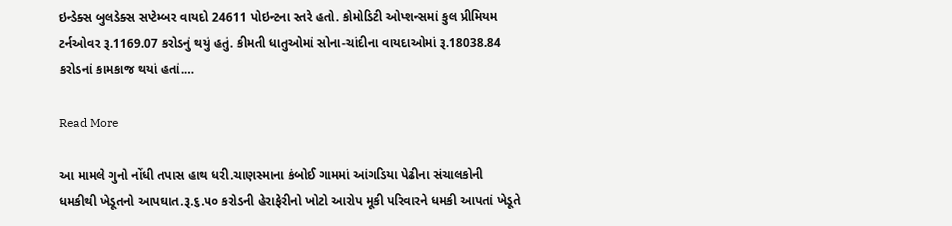ઇન્ડેક્સ બુલડેક્સ સપ્ટેમ્બર વાયદો 24611 પોઇન્ટના સ્તરે હતો. કોમોડિટી ઓપ્શન્સમાં કુલ પ્રીમિયમ ટર્નઓવર રૂ.1169.07 કરોડનું થયું હતું. કીમતી ધાતુઓમાં સોના-ચાંદીના વાયદાઓમાં રૂ.18038.84 કરોડનાં કામકાજ થયાં હતાં.…

Read More

આ મામલે ગુનો નોંધી તપાસ હાથ ધરી.ચાણસ્માના કંબોઈ ગામમાં આંગડિયા પેઢીના સંચાલકોની ધમકીથી ખેડૂતનો આપઘાત.રૂ.૬.૫૦ કરોડની હેરાફેરીનો ખોટો આરોપ મૂકી પરિવારને ધમકી આપતાં ખેડૂતે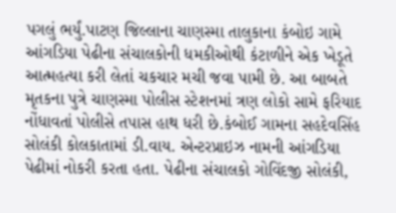પગલું ભર્યું.પાટણ જિલ્લાના ચાણસ્મા તાલુકાના કંબોઇ ગામે આંગડિયા પેઢીના સંચાલકોની ધમકીઓથી કંટાળીને એક ખેડૂતે આત્મહત્યા કરી લેતાં ચકચાર મચી જવા પામી છે. આ બાબતે મૃતકના પુત્રે ચાણસ્મા પોલીસ સ્ટેશનમાં ત્રણ લોકો સામે ફરિયાદ નોંધાવતાં પોલીસે તપાસ હાથ ધરી છે.કંબોઈ ગામના સહદેવસિંહ સોલંકી કોલકાતામાં ડી.વાય. એન્ટરપ્રાઇઝ નામની આંગડિયા પેઢીમાં નોકરી કરતા હતા. પેઢીના સંચાલકો ગોવિંદજી સોલંકી,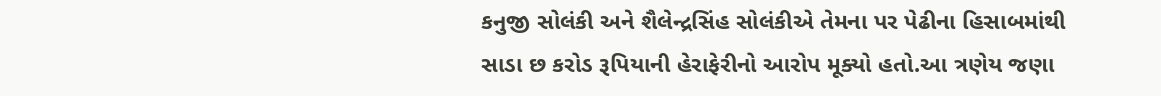કનુજી સોલંકી અને શૈલેન્દ્રસિંહ સોલંકીએ તેમના પર પેઢીના હિસાબમાંથી સાડા છ કરોડ રૂપિયાની હેરાફેરીનો આરોપ મૂક્યો હતો.આ ત્રણેય જણા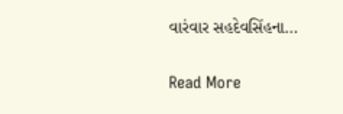વારંવાર સહદેવસિંહના…

Read More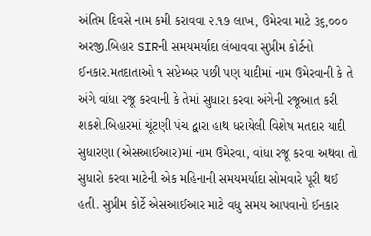અંતિમ દિવસે નામ કમી કરાવવા ૨.૧૭ લાખ, ઉમેરવા માટે ૩૬,૦૦૦ અરજી.બિહાર SIRની સમયમર્યાદા લંબાવવા સુપ્રીમ કોર્ટનો ઈનકાર.મતદાતાઓ ૧ સપ્ટેમ્બર પછી પણ યાદીમાં નામ ઉમેરવાની કે તે અંગે વાંધા રજૂ કરવાની કે તેમાં સુધારા કરવા અંગેની રજૂઆત કરી શકશે.બિહારમાં ચૂંટણી પંચ દ્વારા હાથ ધરાયેલી વિશેષ મતદાર યાદી સુધારણા (એસઆઈઆર)માં નામ ઉમેરવા, વાંધા રજૂ કરવા અથવા તો સુધારો કરવા માટેની એક મહિનાની સમયમર્યાદા સોમવારે પૂરી થઈ હતી. સુપ્રીમ કોર્ટે એસઆઈઆર માટે વધુ સમય આપવાનો ઈનકાર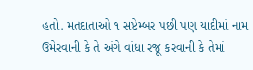હતો. મતદાતાઓ ૧ સપ્ટેમ્બર પછી પણ યાદીમાં નામ ઉમેરવાની કે તે અંગે વાંધા રજૂ કરવાની કે તેમાં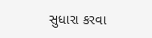સુધારા કરવા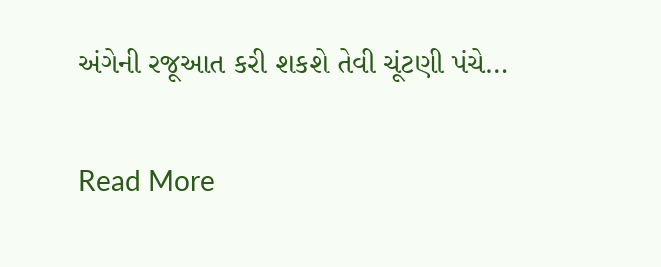અંગેની રજૂઆત કરી શકશે તેવી ચૂંટણી પંચે…

Read More